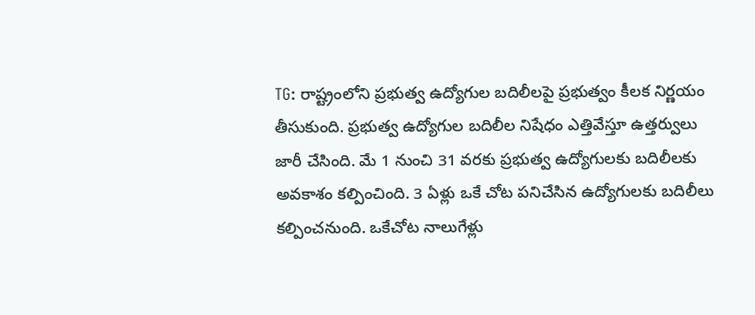TG: రాష్ట్రంలోని ప్రభుత్వ ఉద్యోగుల బదిలీలపై ప్రభుత్వం కీలక నిర్ణయం తీసుకుంది. ప్రభుత్వ ఉద్యోగుల బదిలీల నిషేధం ఎత్తివేస్తూ ఉత్తర్వులు జారీ చేసింది. మే 1 నుంచి 31 వరకు ప్రభుత్వ ఉద్యోగులకు బదిలీలకు అవకాశం కల్పించింది. 3 ఏళ్లు ఒకే చోట పనిచేసిన ఉద్యోగులకు బదిలీలు కల్పించనుంది. ఒకేచోట నాలుగేళ్లు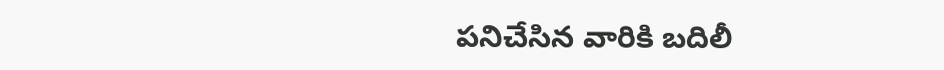పనిచేసిన వారికి బదిలీ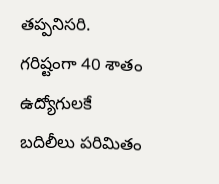తప్పనిసరి. గరిష్టంగా 40 శాతం ఉద్యోగులకే బదిలీలు పరిమితం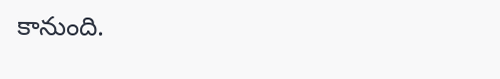కానుంది.